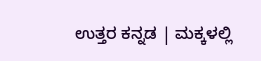ಉತ್ತರ ಕನ್ನಡ | ಮಕ್ಕಳಲ್ಲಿ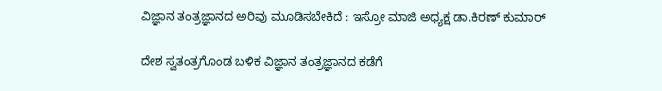ವಿಜ್ಞಾನ ತಂತ್ರಜ್ಞಾನದ ಅರಿವು ಮೂಡಿಸಬೇಕಿದೆ : ಇಸ್ರೋ ಮಾಜಿ ಅಧ್ಯಕ್ಷ ಡಾ.ಕಿರಣ್ ಕುಮಾರ್

ದೇಶ ಸ್ವತಂತ್ರಗೊಂಡ ಬಳಿಕ ವಿಜ್ಞಾನ ತಂತ್ರಜ್ಞಾನದ ಕಡೆಗೆ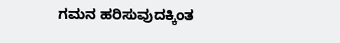ಗಮನ ಹರಿಸುವುದಕ್ಕಿಂತ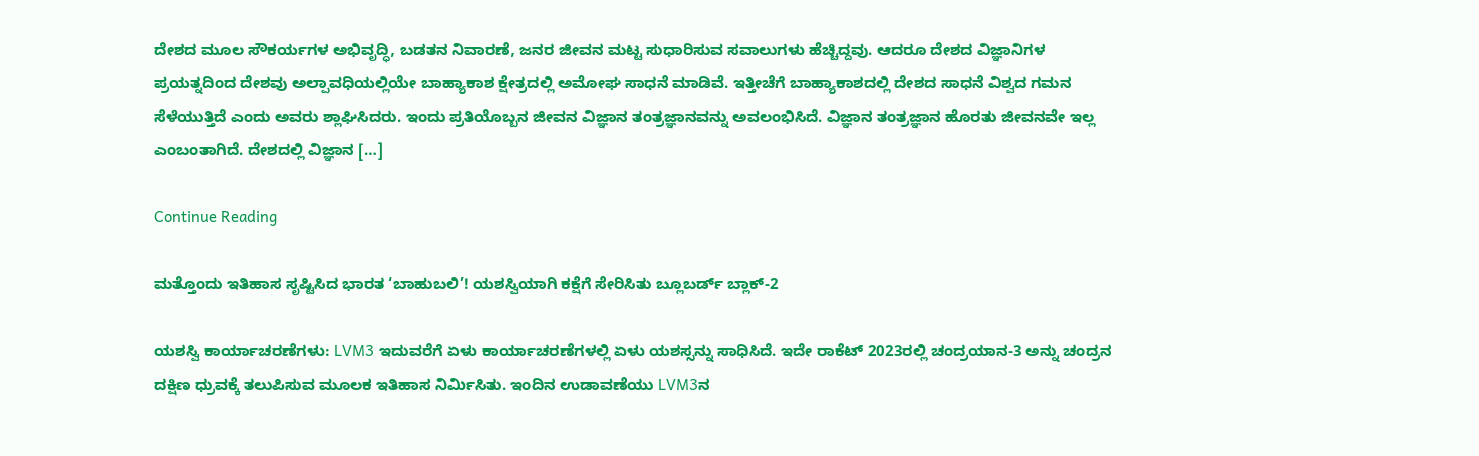ದೇಶದ ಮೂಲ ಸೌಕರ್ಯಗಳ ಅಭಿವೃದ್ಧಿ, ಬಡತನ ನಿವಾರಣೆ, ಜನರ ಜೀವನ ಮಟ್ಟ ಸುಧಾರಿಸುವ ಸವಾಲುಗಳು ಹೆಚ್ಚಿದ್ದವು. ಆದರೂ ದೇಶದ ವಿಜ್ಞಾನಿಗಳ ಪ್ರಯತ್ನದಿಂದ ದೇಶವು ಅಲ್ಪಾವಧಿಯಲ್ಲಿಯೇ ಬಾಹ್ಯಾಕಾಶ ಕ್ಷೇತ್ರದಲ್ಲಿ ಅಮೋಘ ಸಾಧನೆ ಮಾಡಿವೆ. ಇತ್ತೀಚೆಗೆ ಬಾಹ್ಯಾಕಾಶದಲ್ಲಿ ದೇಶದ ಸಾಧನೆ ವಿಶ್ವದ ಗಮನ ಸೆಳೆಯುತ್ತಿದೆ ಎಂದು ಅವರು ಶ್ಲಾಘಿಸಿದರು. ಇಂದು ಪ್ರತಿಯೊಬ್ಬನ ಜೀವನ ವಿಜ್ಞಾನ ತಂತ್ರಜ್ಞಾನವನ್ನು ಅವಲಂಭಿಸಿದೆ. ವಿಜ್ಞಾನ ತಂತ್ರಜ್ಞಾನ ಹೊರತು ಜೀವನವೇ ಇಲ್ಲ ಎಂಬಂತಾಗಿದೆ. ದೇಶದಲ್ಲಿ ವಿಜ್ಞಾನ […]

Continue Reading

ಮತ್ತೊಂದು ಇತಿಹಾಸ ಸೃಷ್ಟಿಸಿದ ಭಾರತ ‘ಬಾಹುಬಲಿ’! ಯಶಸ್ವಿಯಾಗಿ ಕಕ್ಷೆಗೆ ಸೇರಿಸಿತು ಬ್ಲೂಬರ್ಡ್ ಬ್ಲಾಕ್-2

ಯಶಸ್ವಿ ಕಾರ್ಯಾಚರಣೆಗಳು: LVM3 ಇದುವರೆಗೆ ಏಳು ಕಾರ್ಯಾಚರಣೆಗಳಲ್ಲಿ ಏಳು ಯಶಸ್ಸನ್ನು ಸಾಧಿಸಿದೆ. ಇದೇ ರಾಕೆಟ್ 2023ರಲ್ಲಿ ಚಂದ್ರಯಾನ-3 ಅನ್ನು ಚಂದ್ರನ ದಕ್ಷಿಣ ಧ್ರುವಕ್ಕೆ ತಲುಪಿಸುವ ಮೂಲಕ ಇತಿಹಾಸ ನಿರ್ಮಿಸಿತು. ಇಂದಿನ ಉಡಾವಣೆಯು LVM3ನ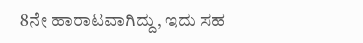8ನೇ ಹಾರಾಟವಾಗಿದ್ದು, ಇದು ಸಹ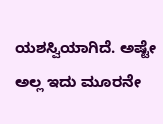ಯಶಸ್ವಿಯಾಗಿದೆ. ಅಷ್ಟೇ ಅಲ್ಲ ಇದು ಮೂರನೇ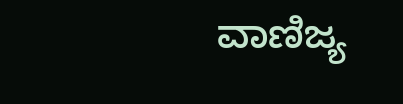ವಾಣಿಜ್ಯ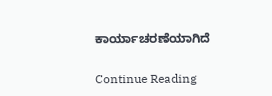ಕಾರ್ಯಾಚರಣೆಯಾಗಿದೆ

Continue Reading